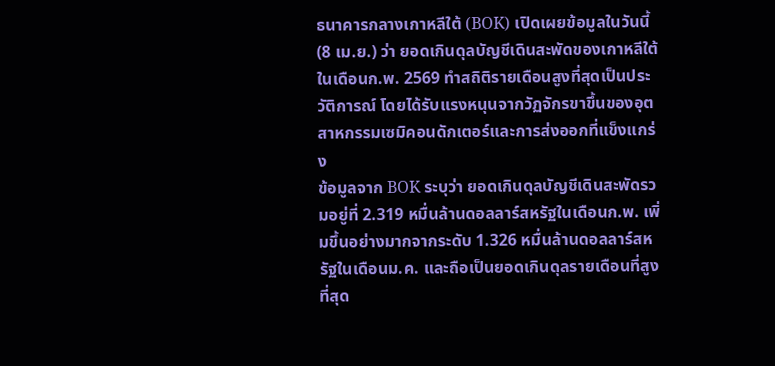ธนาคารกลางเกาหลีใต้ (BOK) เปิดเผยข้อมูลในวันนี้ (8 เม.ย.) ว่า ยอดเกินดุลบัญชีเดินสะพัดของเกาหลีใต้ในเดือนก.พ. 2569 ทำสถิติรายเดือนสูงที่สุดเป็นประวัติการณ์ โดยได้รับแรงหนุนจากวัฏจักรขาขึ้นของอุตสาหกรรมเซมิคอนดักเตอร์และการส่งออกที่แข็งแกร่ง
ข้อมูลจาก BOK ระบุว่า ยอดเกินดุลบัญชีเดินสะพัดรวมอยู่ที่ 2.319 หมื่นล้านดอลลาร์สหรัฐในเดือนก.พ. เพิ่มขึ้นอย่างมากจากระดับ 1.326 หมื่นล้านดอลลาร์สหรัฐในเดือนม.ค. และถือเป็นยอดเกินดุลรายเดือนที่สูงที่สุด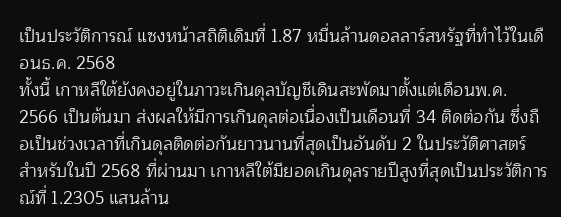เป็นประวัติการณ์ แซงหน้าสถิติเดิมที่ 1.87 หมื่นล้านดอลลาร์สหรัฐที่ทำไว้ในเดือนธ.ค. 2568
ทั้งนี้ เกาหลีใต้ยังคงอยู่ในภาวะเกินดุลบัญชีเดินสะพัดมาตั้งแต่เดือนพ.ค. 2566 เป็นต้นมา ส่งผลให้มีการเกินดุลต่อเนื่องเป็นเดือนที่ 34 ติดต่อกัน ซึ่งถือเป็นช่วงเวลาที่เกินดุลติดต่อกันยาวนานที่สุดเป็นอันดับ 2 ในประวัติศาสตร์
สำหรับในปี 2568 ที่ผ่านมา เกาหลีใต้มียอดเกินดุลรายปีสูงที่สุดเป็นประวัติการณ์ที่ 1.2305 แสนล้าน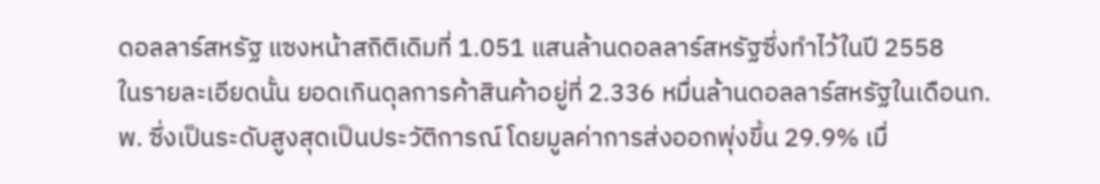ดอลลาร์สหรัฐ แซงหน้าสถิติเดิมที่ 1.051 แสนล้านดอลลาร์สหรัฐซึ่งทำไว้ในปี 2558
ในรายละเอียดนั้น ยอดเกินดุลการค้าสินค้าอยู่ที่ 2.336 หมื่นล้านดอลลาร์สหรัฐในเดือนก.พ. ซึ่งเป็นระดับสูงสุดเป็นประวัติการณ์ โดยมูลค่าการส่งออกพุ่งขึ้น 29.9% เมื่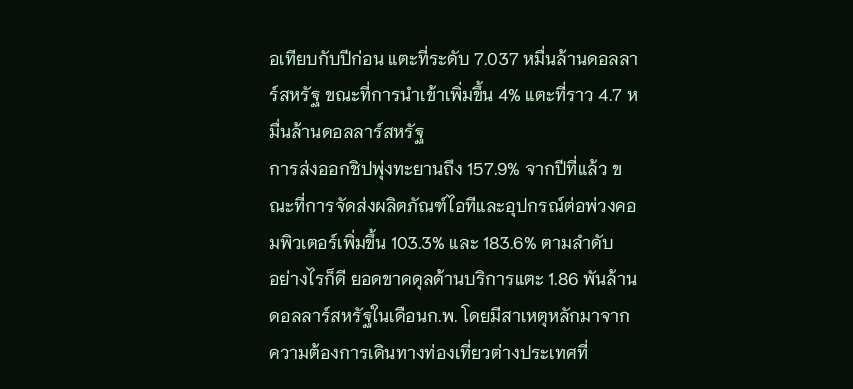อเทียบกับปีก่อน แตะที่ระดับ 7.037 หมื่นล้านดอลลาร์สหรัฐ ขณะที่การนำเข้าเพิ่มขึ้น 4% แตะที่ราว 4.7 หมื่นล้านดอลลาร์สหรัฐ
การส่งออกชิปพุ่งทะยานถึง 157.9% จากปีที่แล้ว ขณะที่การจัดส่งผลิตภัณฑ์ไอทีและอุปกรณ์ต่อพ่วงคอมพิวเตอร์เพิ่มขึ้น 103.3% และ 183.6% ตามลำดับ
อย่างไรก็ดี ยอดขาดดุลด้านบริการแตะ 1.86 พันล้านดอลลาร์สหรัฐในเดือนก.พ. โดยมีสาเหตุหลักมาจากความต้องการเดินทางท่องเที่ยวต่างประเทศที่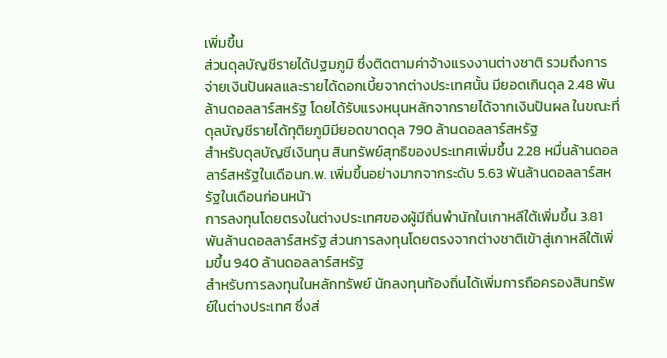เพิ่มขึ้น
ส่วนดุลบัญชีรายได้ปฐมภูมิ ซึ่งติดตามค่าจ้างแรงงานต่างชาติ รวมถึงการจ่ายเงินปันผลและรายได้ดอกเบี้ยจากต่างประเทศนั้น มียอดเกินดุล 2.48 พันล้านดอลลาร์สหรัฐ โดยได้รับแรงหนุนหลักจากรายได้จากเงินปันผล ในขณะที่ดุลบัญชีรายได้ทุติยภูมิมียอดขาดดุล 790 ล้านดอลลาร์สหรัฐ
สำหรับดุลบัญชีเงินทุน สินทรัพย์สุทธิของประเทศเพิ่มขึ้น 2.28 หมื่นล้านดอลลาร์สหรัฐในเดือนก.พ. เพิ่มขึ้นอย่างมากจากระดับ 5.63 พันล้านดอลลาร์สหรัฐในเดือนก่อนหน้า
การลงทุนโดยตรงในต่างประเทศของผู้มีถิ่นพำนักในเกาหลีใต้เพิ่มขึ้น 3.81 พันล้านดอลลาร์สหรัฐ ส่วนการลงทุนโดยตรงจากต่างชาติเข้าสู่เกาหลีใต้เพิ่มขึ้น 940 ล้านดอลลาร์สหรัฐ
สำหรับการลงทุนในหลักทรัพย์ นักลงทุนท้องถิ่นได้เพิ่มการถือครองสินทรัพย์ในต่างประเทศ ซึ่งส่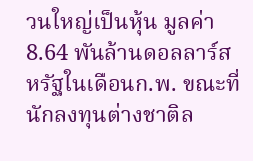วนใหญ่เป็นหุ้น มูลค่า 8.64 พันล้านดอลลาร์สหรัฐในเดือนก.พ. ขณะที่นักลงทุนต่างชาติล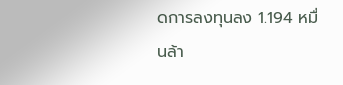ดการลงทุนลง 1.194 หมื่นล้า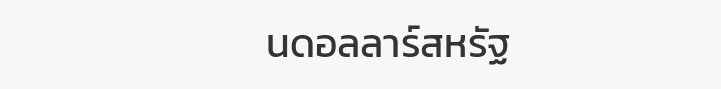นดอลลาร์สหรัฐ